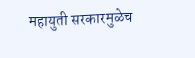महायुती सरकारमुळेच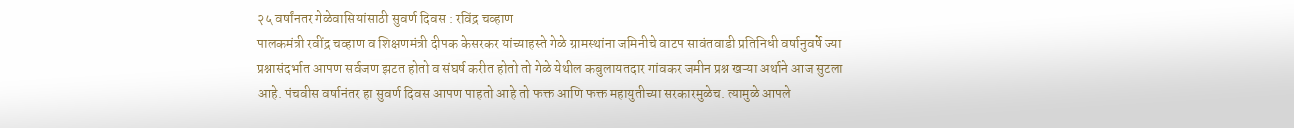२५ वर्षांनतर गेळेवासियांसाठी सुवर्ण दिवस : रविंद्र चव्हाण
पालकमंत्री रवींद्र चव्हाण व शिक्षणमंत्री दीपक केसरकर यांच्याहस्ते गेळे ग्रामस्थांना जमिनीचे वाटप सावंतवाडी प्रतिनिधी वर्षानुवर्षे ज्या प्रश्नासंदर्भात आपण सर्वजण झटत होतो व संघर्ष करीत होतो तो गेळे येथील कबुलायतदार गांवकर जमीन प्रश्न खऱ्या अर्थाने आज सुटला आहे. पंचवीस वर्षानंतर हा सुवर्ण दिवस आपण पाहतो आहे तो फक्त आणि फक्त महायुतीच्या सरकारमुळेच. त्यामुळे आपले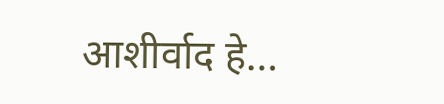आशीर्वाद हे…